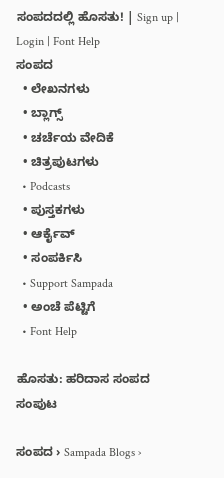ಸಂಪದದಲ್ಲಿ ಹೊಸತು! | Sign up | Login | Font Help
ಸಂಪದ
  • ಲೇಖನಗಳು
  • ಬ್ಲಾಗ್ಸ್
  • ಚರ್ಚೆಯ ವೇದಿಕೆ
  • ಚಿತ್ರಪುಟಗಳು
  • Podcasts
  • ಪುಸ್ತಕಗಳು
  • ಆರ್ಕೈವ್
  • ಸಂಪರ್ಕಿಸಿ
  • Support Sampada
  • ಅಂಚೆ ಪೆಟ್ಟಿಗೆ
  • Font Help

ಹೊಸತು: ಹರಿದಾಸ ಸಂಪದ ಸಂಪುಟ

ಸಂಪದ › Sampada Blogs ›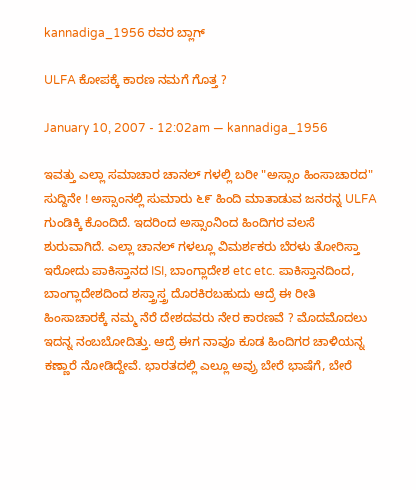kannadiga_1956 ರವರ ಬ್ಲಾಗ್

ULFA ಕೋಪಕ್ಕೆ ಕಾರಣ ನಮಗೆ ಗೊತ್ತ ?

January 10, 2007 - 12:02am — kannadiga_1956

ಇವತ್ತು ಎಲ್ಲಾ ಸಮಾಚಾರ ಚಾನಲ್ ಗಳಲ್ಲಿ ಬರೀ "ಅಸ್ಸಾಂ ಹಿಂಸಾಚಾರದ" ಸುದ್ದಿನೇ ! ಅಸ್ಸಾಂನಲ್ಲಿ ಸುಮಾರು ೬೯ ಹಿಂದಿ ಮಾತಾಡುವ ಜನರನ್ನ ULFA ಗುಂಡಿಕ್ಕಿ ಕೊಂದಿದೆ. ಇದರಿಂದ ಅಸ್ಸಾಂನಿಂದ ಹಿಂದಿಗರ ವಲಸೆ ಶುರುವಾಗಿದೆ. ಎಲ್ಲಾ ಚಾನಲ್ ಗಳಲ್ಲೂ ವಿಮರ್ಶಕರು ಬೆರಳು ತೋರಿಸ್ತಾ ಇರೋದು ಪಾಕಿಸ್ತಾನದ ISI, ಬಾಂಗ್ಲಾದೇಶ etc etc. ಪಾಕಿಸ್ತಾನದಿಂದ, ಬಾಂಗ್ಲಾದೇಶದಿಂದ ಶಸ್ತ್ರಾಸ್ತ್ರ ದೊರಕಿರಬಹುದು ಆದ್ರೆ ಈ ರೀತಿ ಹಿಂಸಾಚಾರಕ್ಕೆ ನಮ್ಮ ನೆರೆ ದೇಶದವರು ನೇರ ಕಾರಣವೆ ? ಮೊದಮೊದಲು ಇದನ್ನ ನಂಬಬೋದಿತ್ತು. ಆದ್ರೆ ಈಗ ನಾವೂ ಕೂಡ ಹಿಂದಿಗರ ಚಾಳಿಯನ್ನ ಕಣ್ಣಾರೆ ನೋಡಿದ್ದೇವೆ. ಭಾರತದಲ್ಲಿ ಎಲ್ಲೂ ಅವ್ರು ಬೇರೆ ಭಾಷೆಗೆ, ಬೇರೆ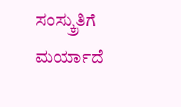ಸಂಸ್ಕ್ರುತಿಗೆ ಮರ್ಯಾದೆ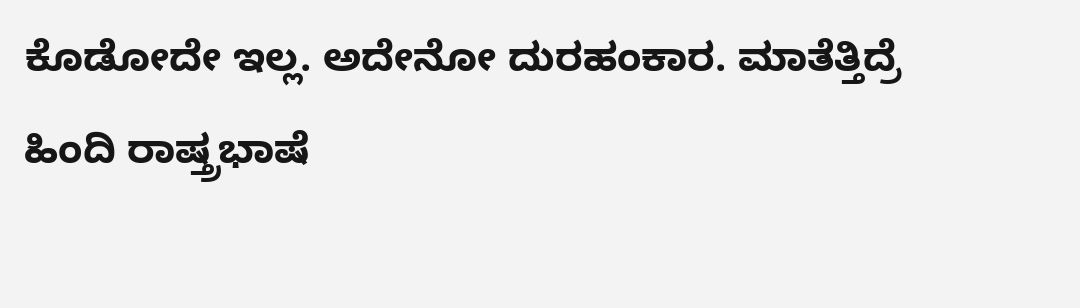ಕೊಡೋದೇ ಇಲ್ಲ. ಅದೇನೋ ದುರಹಂಕಾರ. ಮಾತೆತ್ತಿದ್ರೆ ಹಿಂದಿ ರಾಷ್ತ್ರಭಾಷೆ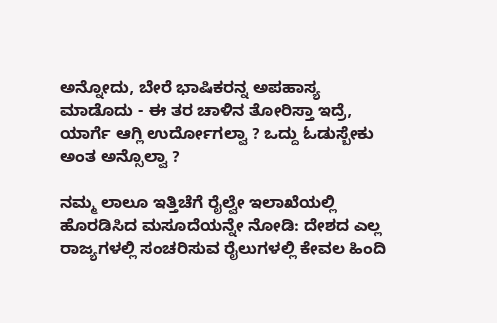ಅನ್ನೋದು, ಬೇರೆ ಭಾಷಿಕರನ್ನ ಅಪಹಾಸ್ಯ ಮಾಡೊದು - ಈ ತರ ಚಾಳಿನ ತೋರಿಸ್ತಾ ಇದ್ರೆ, ಯಾರ್ಗೆ ಆಗ್ಲಿ ಉರ್ದೋಗಲ್ವಾ ? ಒದ್ದು ಓಡುಸ್ಬೇಕು ಅಂತ ಅನ್ಸೊಲ್ವಾ ?

ನಮ್ಮ ಲಾಲೂ ಇತ್ತಿಚೆಗೆ ರೈಲ್ವೇ ಇಲಾಖೆಯಲ್ಲಿ ಹೊರಡಿಸಿದ ಮಸೂದೆಯನ್ನೇ ನೋಡಿ: ದೇಶದ ಎಲ್ಲ ರಾಜ್ಯಗಳಲ್ಲಿ ಸಂಚರಿಸುವ ರೈಲುಗಳಲ್ಲಿ ಕೇವಲ ಹಿಂದಿ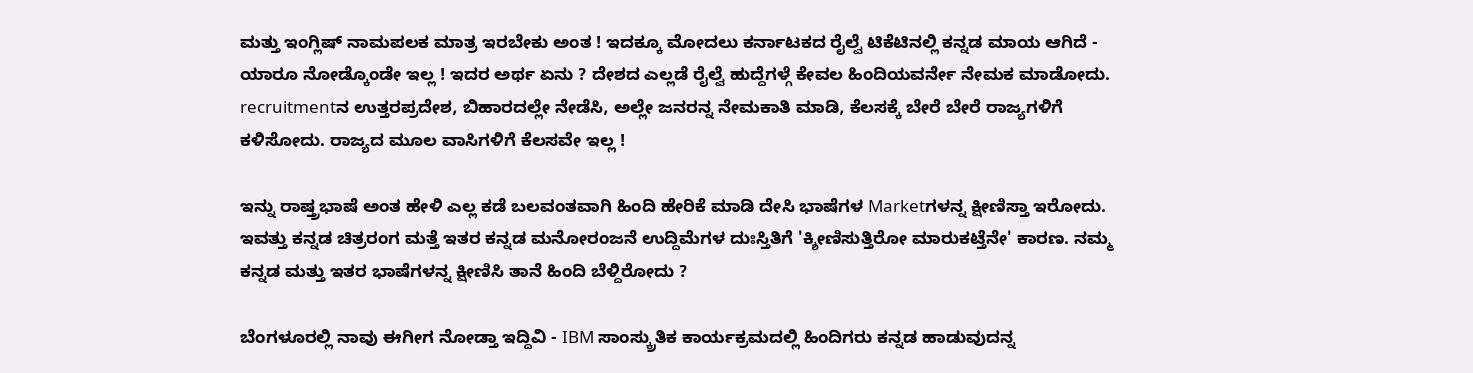ಮತ್ತು ಇಂಗ್ಲಿಷ್ ನಾಮಪಲಕ ಮಾತ್ರ ಇರಬೇಕು ಅಂತ ! ಇದಕ್ಕೂ ಮೋದಲು ಕರ್ನಾಟಕದ ರೈಲ್ವೆ ಟಿಕೆಟಿನಲ್ಲಿ ಕನ್ನಡ ಮಾಯ ಆಗಿದೆ - ಯಾರೂ ನೋಡ್ಕೊಂಡೇ ಇಲ್ಲ ! ಇದರ ಅರ್ಥ ಏನು ? ದೇಶದ ಎಲ್ಲಡೆ ರೈಲ್ವೆ ಹುದ್ದೆಗಳ್ಗೆ ಕೇವಲ ಹಿಂದಿಯವರ್ನೇ ನೇಮಕ ಮಾಡೋದು. recruitmentನ ಉತ್ತರಪ್ರದೇಶ, ಬಿಹಾರದಲ್ಲೇ ನೇಡೆಸಿ, ಅಲ್ಲೇ ಜನರನ್ನ ನೇಮಕಾತಿ ಮಾಡಿ, ಕೆಲಸಕ್ಕೆ ಬೇರೆ ಬೇರೆ ರಾಜ್ಯಗಳಿಗೆ ಕಳಿಸೋದು. ರಾಜ್ಯದ ಮೂಲ ವಾಸಿಗಳಿಗೆ ಕೆಲಸವೇ ಇಲ್ಲ !

ಇನ್ನು ರಾಷ್ತ್ರಭಾಷೆ ಅಂತ ಹೇಳಿ ಎಲ್ಲ ಕಡೆ ಬಲವಂತವಾಗಿ ಹಿಂದಿ ಹೇರಿಕೆ ಮಾಡಿ ದೇಸಿ ಭಾಷೆಗಳ Marketಗಳನ್ನ ಕ್ಷೀಣಿಸ್ತಾ ಇರೋದು. ಇವತ್ತು ಕನ್ನಡ ಚಿತ್ರರಂಗ ಮತ್ತೆ ಇತರ ಕನ್ನಡ ಮನೋರಂಜನೆ ಉದ್ದಿಮೆಗಳ ದುಃಸ್ತಿತಿಗೆ 'ಕ್ಶೀಣಿಸುತ್ತಿರೋ ಮಾರುಕಟ್ತೆನೇ' ಕಾರಣ. ನಮ್ಮ ಕನ್ನಡ ಮತ್ತು ಇತರ ಭಾಷೆಗಳನ್ನ ಕ್ಷೀಣಿಸಿ ತಾನೆ ಹಿಂದಿ ಬೆಳ್ದಿರೋದು ?

ಬೆಂಗಳೂರಲ್ಲಿ ನಾವು ಈಗೀಗ ನೋಡ್ತಾ ಇದ್ದಿವಿ - IBM ಸಾಂಸ್ಕ್ರುತಿಕ ಕಾರ್ಯಕ್ರಮದಲ್ಲಿ ಹಿಂದಿಗರು ಕನ್ನಡ ಹಾಡುವುದನ್ನ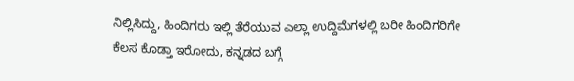ನಿಲ್ಲಿಸಿದ್ದು, ಹಿಂದಿಗರು ಇಲ್ಲಿ ತೆರೆಯುವ ಎಲ್ಲಾ ಉದ್ದಿಮೆಗಳಲ್ಲಿ ಬರೀ ಹಿಂದಿಗರಿಗೇ ಕೆಲಸ ಕೊಡ್ತಾ ಇರೋದು, ಕನ್ನಡದ ಬಗ್ಗೆ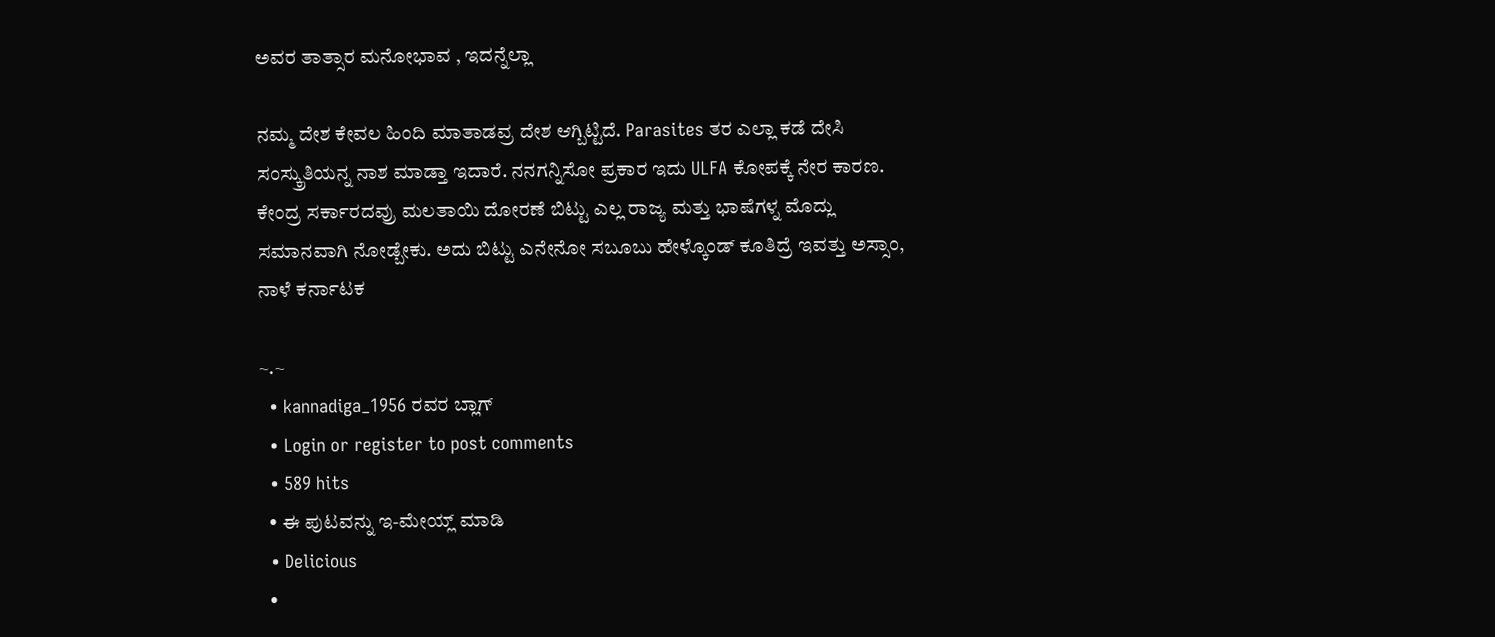ಅವರ ತಾತ್ಸಾರ ಮನೋಭಾವ , ಇದನ್ನೆಲ್ಲಾ

ನಮ್ಮ ದೇಶ ಕೇವಲ ಹಿಂದಿ ಮಾತಾಡವ್ರ ದೇಶ ಆಗ್ಬಿಟ್ಟಿದೆ. Parasites ತರ ಎಲ್ಲಾ ಕಡೆ ದೇಸಿ ಸಂಸ್ಕ್ರುತಿಯನ್ನ ನಾಶ ಮಾಡ್ತಾ ಇದಾರೆ. ನನಗನ್ನಿಸೋ ಪ್ರಕಾರ ಇದು ULFA ಕೋಪಕ್ಕೆ ನೇರ ಕಾರಣ. ಕೇಂದ್ರ ಸರ್ಕಾರದವ್ರು ಮಲತಾಯಿ ದೋರಣೆ ಬಿಟ್ಟು ಎಲ್ಲ ರಾಜ್ಯ ಮತ್ತು ಭಾಷೆಗಳ್ನ ಮೊದ್ಲು ಸಮಾನವಾಗಿ ನೋಡ್ಬೇಕು. ಅದು ಬಿಟ್ಟು ಎನೇನೋ ಸಬೂಬು ಹೇಳ್ಕೊಂಡ್ ಕೂತಿದ್ರೆ ಇವತ್ತು ಅಸ್ಸಾಂ, ನಾಳೆ ಕರ್ನಾಟಕ

~.~
  • kannadiga_1956 ರವರ ಬ್ಲಾಗ್
  • Login or register to post comments
  • 589 hits
  • ಈ ಪುಟವನ್ನು ಇ-ಮೇಯ್ಲ್ ಮಾಡಿ
  • Delicious
  •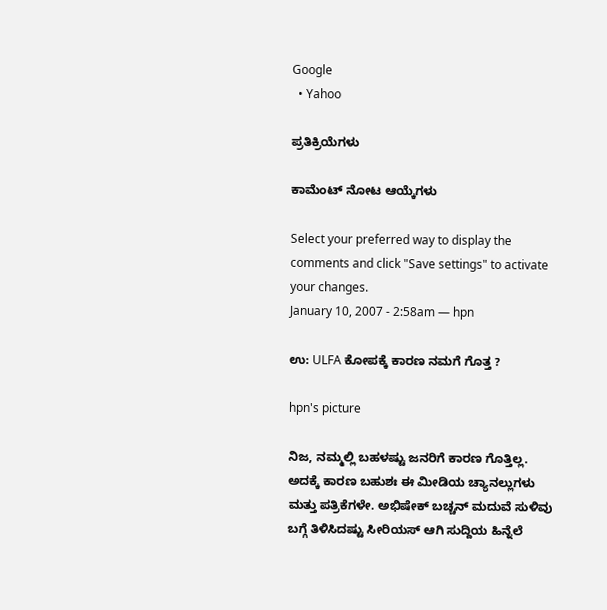Google
  • Yahoo

ಪ್ರತಿಕ್ರಿಯೆಗಳು

ಕಾಮೆಂಟ್ ನೋಟ ಆಯ್ಕೆಗಳು

Select your preferred way to display the comments and click "Save settings" to activate your changes.
January 10, 2007 - 2:58am — hpn

ಉ: ULFA ಕೋಪಕ್ಕೆ ಕಾರಣ ನಮಗೆ ಗೊತ್ತ ?

hpn's picture

ನಿಜ, ನಮ್ಮಲ್ಲಿ ಬಹಳಷ್ಟು ಜನರಿಗೆ ಕಾರಣ ಗೊತ್ತಿಲ್ಲ. ಅದಕ್ಕೆ ಕಾರಣ ಬಹುಶಃ ಈ ಮೀಡಿಯ ಚ್ಯಾನಲ್ಲುಗಳು ಮತ್ತು ಪತ್ರಿಕೆಗಳೇ. ಅಭಿಷೇಕ್ ಬಚ್ಚನ್ ಮದುವೆ ಸುಳಿವು ಬಗ್ಗೆ ತಿಳಿಸಿದಷ್ಟು ಸೀರಿಯಸ್ ಆಗಿ ಸುದ್ದಿಯ ಹಿನ್ನೆಲೆ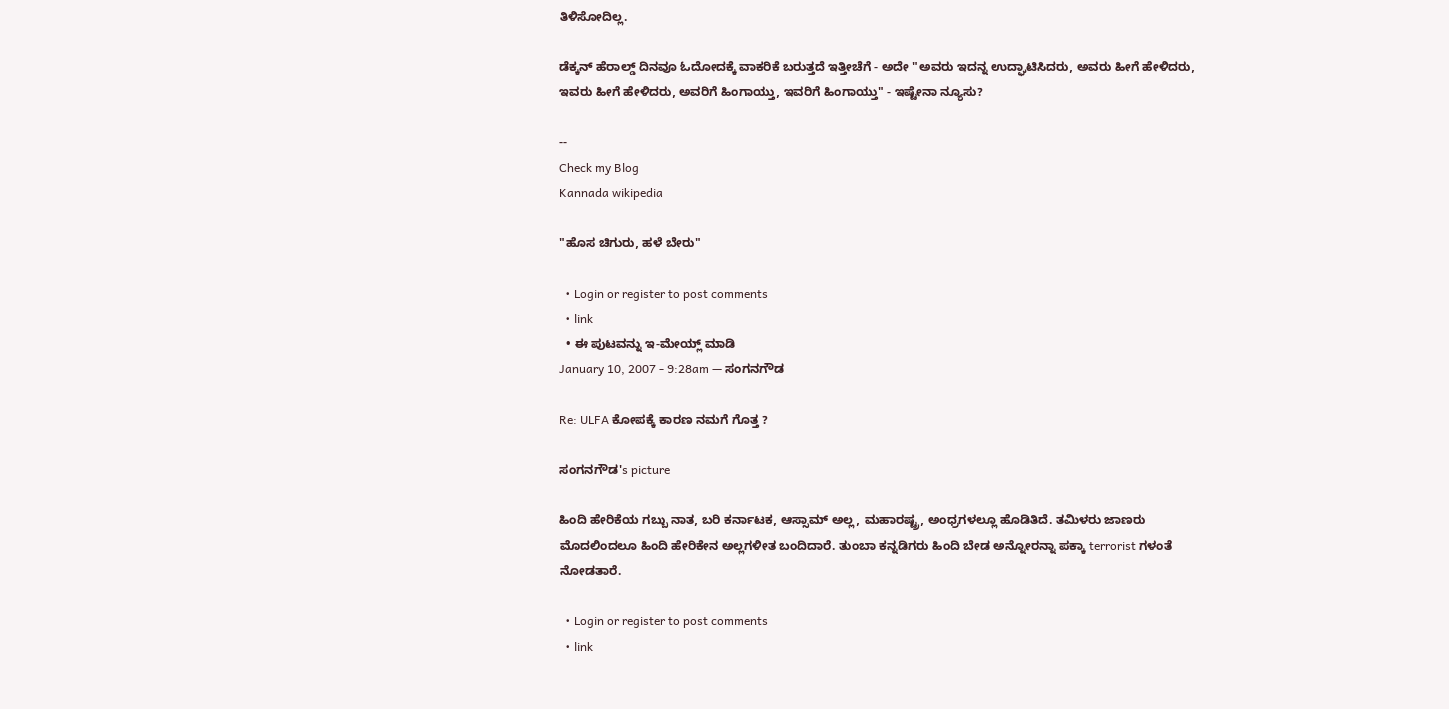ತಿಳಿಸೋದಿಲ್ಲ.

ಡೆಕ್ಕನ್ ಹೆರಾಲ್ಡ್ ದಿನವೂ ಓದೋದಕ್ಕೆ ವಾಕರಿಕೆ ಬರುತ್ತದೆ ಇತ್ತೀಚೆಗೆ - ಅದೇ "ಅವರು ಇದನ್ನ ಉದ್ಘಾಟಿಸಿದರು, ಅವರು ಹೀಗೆ ಹೇಳಿದರು, ಇವರು ಹೀಗೆ ಹೇಳಿದರು, ಅವರಿಗೆ ಹಿಂಗಾಯ್ತು, ಇವರಿಗೆ ಹಿಂಗಾಯ್ತು" - ಇಷ್ಟೇನಾ ನ್ಯೂಸು?

--
Check my Blog
Kannada wikipedia

"ಹೊಸ ಚಿಗುರು, ಹಳೆ ಬೇರು"

  • Login or register to post comments
  • link
  • ಈ ಪುಟವನ್ನು ಇ-ಮೇಯ್ಲ್ ಮಾಡಿ
January 10, 2007 - 9:28am — ಸಂಗನಗೌಡ

Re: ULFA ಕೋಪಕ್ಕೆ ಕಾರಣ ನಮಗೆ ಗೊತ್ತ ?

ಸಂಗನಗೌಡ's picture

ಹಿಂದಿ ಹೇರಿಕೆಯ ಗಬ್ಬು ನಾತ, ಬರಿ ಕರ್ನಾಟಕ, ಆಸ್ಸಾಮ್ ಅಲ್ಲ, ಮಹಾರಷ್ಟ್ರ, ಅಂಧ್ರಗಳಲ್ಲೂ ಹೊಡಿತಿದೆ. ತಮಿಳರು ಜಾಣರು ಮೊದಲಿಂದಲೂ ಹಿಂದಿ ಹೇರಿಕೇನ ಅಲ್ಲಗಳೀತ ಬಂದಿದಾರೆ. ತುಂಬಾ ಕನ್ನಡಿಗರು ಹಿಂದಿ ಬೇಡ ಅನ್ನೋರನ್ನಾ ಪಕ್ಕಾ terrorist ಗಳಂತೆ ನೋಡತಾರೆ.

  • Login or register to post comments
  • link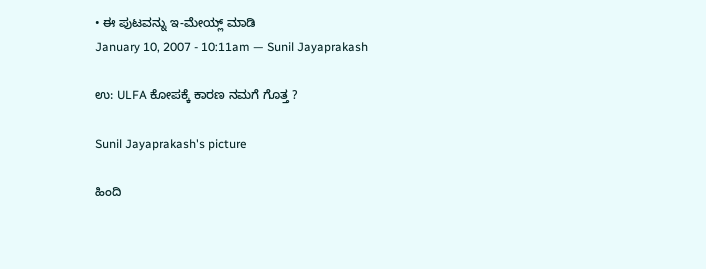• ಈ ಪುಟವನ್ನು ಇ-ಮೇಯ್ಲ್ ಮಾಡಿ
January 10, 2007 - 10:11am — Sunil Jayaprakash

ಉ: ULFA ಕೋಪಕ್ಕೆ ಕಾರಣ ನಮಗೆ ಗೊತ್ತ ?

Sunil Jayaprakash's picture

ಹಿಂದಿ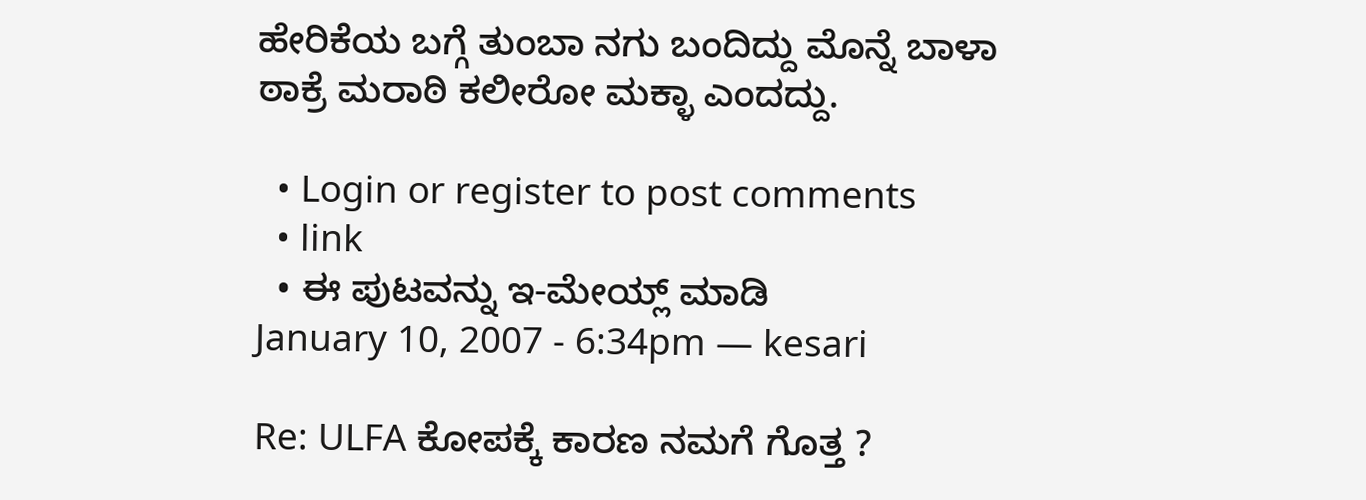ಹೇರಿಕೆಯ ಬಗ್ಗೆ ತುಂಬಾ ನಗು ಬಂದಿದ್ದು ಮೊನ್ನೆ ಬಾಳಾ ಠಾಕ್ರೆ ಮರಾಠಿ ಕಲೀರೋ ಮಕ್ಳಾ ಎಂದದ್ದು.

  • Login or register to post comments
  • link
  • ಈ ಪುಟವನ್ನು ಇ-ಮೇಯ್ಲ್ ಮಾಡಿ
January 10, 2007 - 6:34pm — kesari

Re: ULFA ಕೋಪಕ್ಕೆ ಕಾರಣ ನಮಗೆ ಗೊತ್ತ ?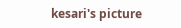kesari's picture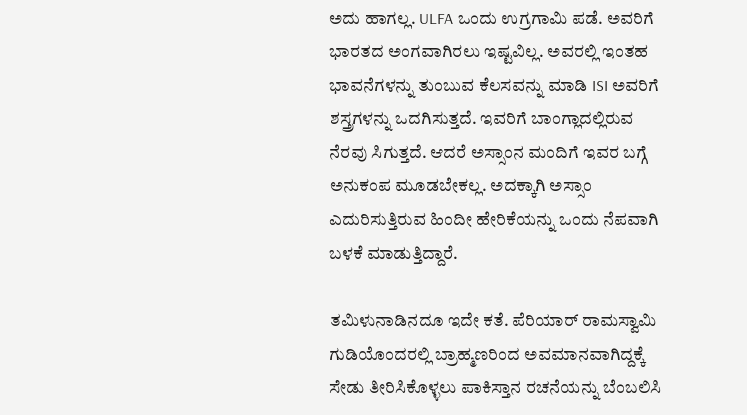ಅದು ಹಾಗಲ್ಲ. ULFA ಒಂದು ಉಗ್ರಗಾಮಿ ಪಡೆ. ಅವರಿಗೆ ಭಾರತದ ಅಂಗವಾಗಿರಲು ಇಷ್ಟವಿಲ್ಲ. ಅವರಲ್ಲಿ ಇಂತಹ ಭಾವನೆಗಳನ್ನು ತುಂಬುವ ಕೆಲಸವನ್ನು ಮಾಡಿ ISI ಅವರಿಗೆ ಶಸ್ತ್ರಗಳನ್ನು ಒದಗಿಸುತ್ತದೆ. ಇವರಿಗೆ ಬಾಂಗ್ಲಾದಲ್ಲಿರುವ ನೆರವು ಸಿಗುತ್ತದೆ. ಆದರೆ ಅಸ್ಸಾಂನ ಮಂದಿಗೆ ಇವರ ಬಗ್ಗೆ ಅನುಕಂಪ ಮೂಡಬೇಕಲ್ಲ. ಅದಕ್ಕಾಗಿ ಅಸ್ಸಾಂ ಎದುರಿಸುತ್ತಿರುವ ಹಿಂದೀ ಹೇರಿಕೆಯನ್ನು ಒಂದು ನೆಪವಾಗಿ ಬಳಕೆ ಮಾಡುತ್ತಿದ್ದಾರೆ.

ತಮಿಳುನಾಡಿನದೂ ಇದೇ ಕತೆ. ಪೆರಿಯಾರ್ ರಾಮಸ್ವಾಮಿ ಗುಡಿಯೊಂದರಲ್ಲಿ ಬ್ರಾಹ್ಮಣರಿಂದ ಅವಮಾನವಾಗಿದ್ದಕ್ಕೆ ಸೇಡು ತೀರಿಸಿಕೊಳ್ಳಲು ಪಾಕಿಸ್ತಾನ ರಚನೆಯನ್ನು ಬೆಂಬಲಿಸಿ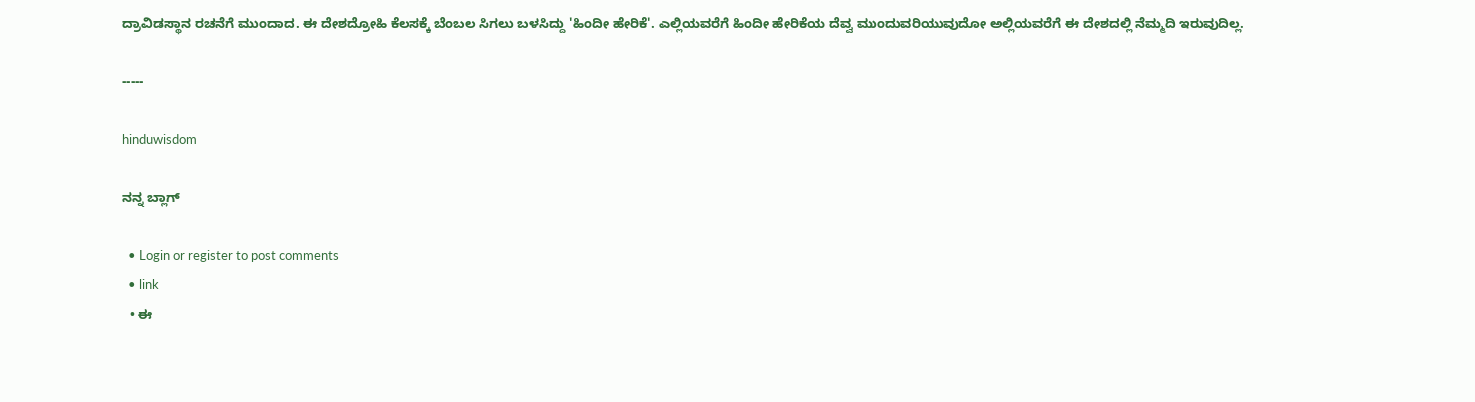ದ್ರಾವಿಡಸ್ಥಾನ ರಚನೆಗೆ ಮುಂದಾದ. ಈ ದೇಶದ್ರೋಹಿ ಕೆಲಸಕ್ಕೆ ಬೆಂಬಲ ಸಿಗಲು ಬಳಸಿದ್ದು 'ಹಿಂದೀ ಹೇರಿಕೆ'. ಎಲ್ಲಿಯವರೆಗೆ ಹಿಂದೀ ಹೇರಿಕೆಯ ದೆವ್ವ ಮುಂದುವರಿಯುವುದೋ ಅಲ್ಲಿಯವರೆಗೆ ಈ ದೇಶದಲ್ಲಿ ನೆಮ್ಮದಿ ಇರುವುದಿಲ್ಲ.

-----

hinduwisdom

ನನ್ನ ಬ್ಲಾಗ್

  • Login or register to post comments
  • link
  • ಈ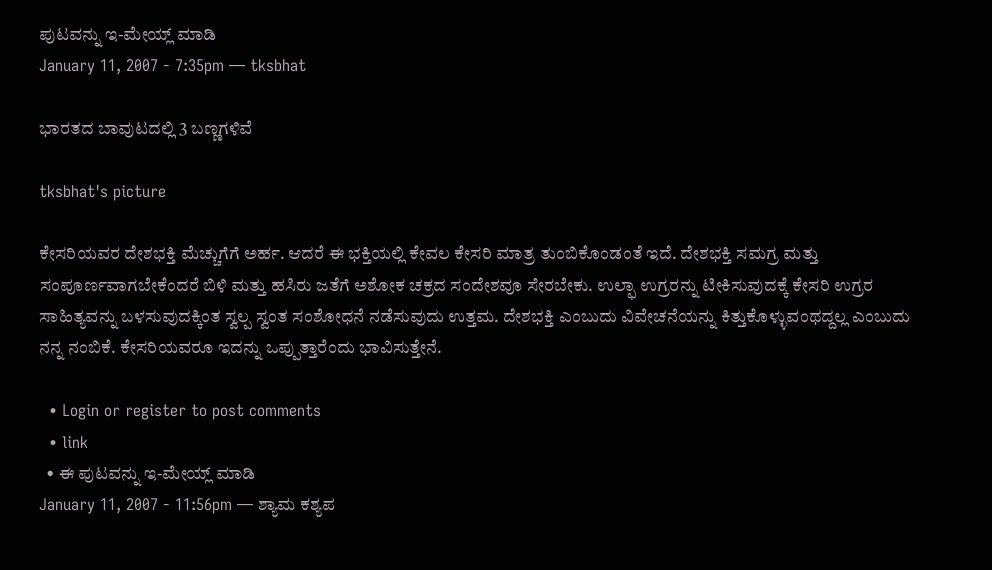ಪುಟವನ್ನು ಇ-ಮೇಯ್ಲ್ ಮಾಡಿ
January 11, 2007 - 7:35pm — tksbhat

ಭಾರತದ ಬಾವುಟದಲ್ಲಿ 3 ಬಣ್ಣಗಳಿವೆ

tksbhat's picture

ಕೇಸರಿಯವರ ದೇಶಭಕ್ತಿ ಮೆಚ್ಚುಗೆಗೆ ಅರ್ಹ. ಆದರೆ ಈ ಭಕ್ತಿಯಲ್ಲಿ ಕೇವಲ ಕೇಸರಿ ಮಾತ್ರ ತುಂಬಿಕೊಂಡಂತೆ ಇದೆ. ದೇಶಭಕ್ತಿ ಸಮಗ್ರ ಮತ್ತು ಸಂಪೂರ್ಣವಾಗಬೇಕೆಂದರೆ ಬಿಳಿ ಮತ್ತು ಹಸಿರು ಜತೆಗೆ ಅಶೋಕ ಚಕ್ರದ ಸಂದೇಶವೂ ಸೇರಬೇಕು. ಉಲ್ಫಾ ಉಗ್ರರನ್ನು ಟೀಕಿಸುವುದಕ್ಕೆ ಕೇಸರಿ ಉಗ್ರರ ಸಾಹಿತ್ಯವನ್ನು ಬಳಸುವುದಕ್ಕಿಂತ ಸ್ವಲ್ಪ ಸ್ವಂತ ಸಂಶೋಧನೆ ನಡೆಸುವುದು ಉತ್ತಮ. ದೇಶಭಕ್ತಿ ಎಂಬುದು ವಿವೇಚನೆಯನ್ನು ಕಿತ್ತುಕೊಳ್ಳುವಂಥದ್ದಲ್ಲ ಎಂಬುದು ನನ್ನ ನಂಬಿಕೆ. ಕೇಸರಿಯವರೂ ಇದನ್ನು ಒಪ್ಪುತ್ತಾರೆಂದು ಭಾವಿಸುತ್ತೇನೆ.

  • Login or register to post comments
  • link
  • ಈ ಪುಟವನ್ನು ಇ-ಮೇಯ್ಲ್ ಮಾಡಿ
January 11, 2007 - 11:56pm — ಶ್ಯಾಮ ಕಶ್ಯಪ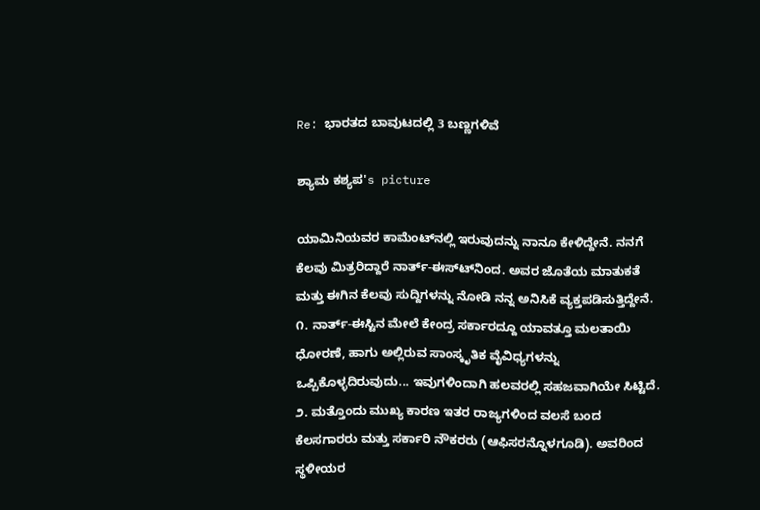Re: ಭಾರತದ ಬಾವುಟದಲ್ಲಿ 3 ಬಣ್ಣಗಳಿವೆ

ಶ್ಯಾಮ ಕಶ್ಯಪ's picture

ಯಾಮಿನಿಯವರ ಕಾಮೆಂಟ್‍ನಲ್ಲಿ ಇರುವುದನ್ನು ನಾನೂ ಕೇಳಿದ್ದೇನೆ. ನನಗೆ ಕೆಲವು ಮಿತ್ರರಿದ್ದಾರೆ ನಾರ್ತ್-ಈಸ್ಟ್‍ನಿಂದ. ಅವರ ಜೊತೆಯ ಮಾತುಕತೆ ಮತ್ತು ಈಗಿನ ಕೆಲವು ಸುದ್ದಿಗಳನ್ನು ನೋಡಿ ನನ್ನ ಅನಿಸಿಕೆ ವ್ಯಕ್ತಪಡಿಸುತ್ತಿದ್ದೇನೆ.
೧. ನಾರ್ತ್-ಈಸ್ಟಿನ ಮೇಲೆ ಕೇಂದ್ರ ಸರ್ಕಾರದ್ದೂ ಯಾವತ್ತೂ ಮಲತಾಯಿ ಧೋರಣೆ, ಹಾಗು ಅಲ್ಲಿರುವ ಸಾಂಸ್ಕೃತಿಕ ವೈವಿಧ್ಯಗಳನ್ನು ಒಪ್ಪಿಕೊಳ್ಳದಿರುವುದು... ಇವುಗಳಿಂದಾಗಿ ಹಲವರಲ್ಲಿ ಸಹಜವಾಗಿಯೇ ಸಿಟ್ಟಿದೆ.
೨. ಮತ್ತೊಂದು ಮುಖ್ಯ ಕಾರಣ ಇತರ ರಾಜ್ಯಗಳಿಂದ ವಲಸೆ ಬಂದ ಕೆಲಸಗಾರರು ಮತ್ತು ಸರ್ಕಾರಿ ನೌಕರರು (ಆಫಿಸರನ್ನೊಳಗೂಡಿ). ಅವರಿಂದ ಸ್ಥಳೀಯರ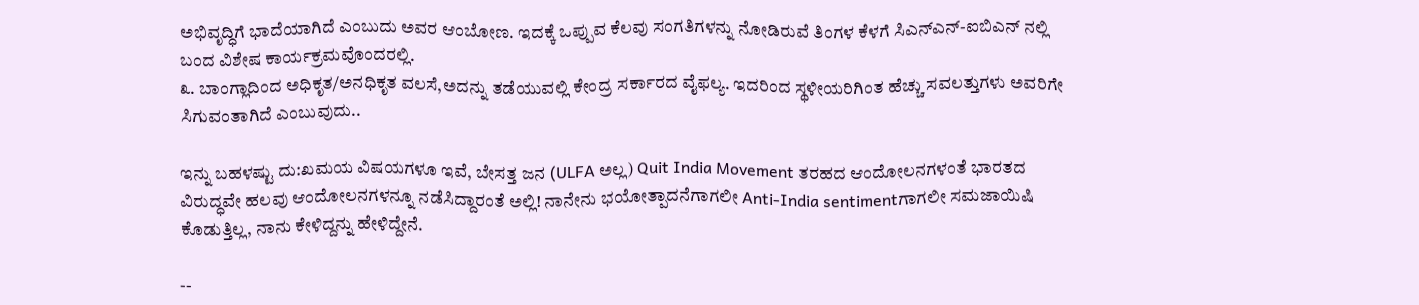ಅಭಿವೃದ್ಧಿಗೆ ಭಾದೆಯಾಗಿದೆ ಎಂಬುದು ಅವರ ಆಂಬೋಣ. ಇದಕ್ಕೆ ಒಪ್ಪುವ ಕೆಲವು ಸಂಗತಿಗಳನ್ನು ನೋಡಿರುವೆ ತಿಂಗಳ ಕೆಳಗೆ ಸಿಎನ್ಎನ್-ಐಬಿಎನ್ ನಲ್ಲಿ ಬಂದ ವಿಶೇಷ ಕಾರ್ಯಕ್ರಮವೊಂದರಲ್ಲಿ.
೩. ಬಾಂಗ್ಲಾದಿಂದ ಅಧಿಕೃತ/ಅನಧಿಕೃತ ವಲಸೆ,ಅದನ್ನು ತಡೆಯುವಲ್ಲಿ ಕೇಂದ್ರ ಸರ್ಕಾರದ ವೈಫಲ್ಯ. ಇದರಿಂದ ಸ್ಥಳೀಯರಿಗಿಂತ ಹೆಚ್ಚು ಸವಲತ್ತುಗಳು ಅವರಿಗೇ ಸಿಗುವಂತಾಗಿದೆ ಎಂಬುವುದು..

ಇನ್ನು ಬಹಳಷ್ಟು ದು:ಖಮಯ ವಿಷಯಗಳೂ ಇವೆ, ಬೇಸತ್ತ ಜನ (ULFA ಅಲ್ಲ) Quit India Movement ತರಹದ ಆಂದೋಲನಗಳಂತೆ ಭಾರತದ ವಿರುದ್ಧವೇ ಹಲವು ಆಂದೋಲನಗಳನ್ನೂ ನಡೆಸಿದ್ದಾರಂತೆ ಅಲ್ಲಿ! ನಾನೇನು ಭಯೋತ್ಪಾದನೆಗಾಗಲೀ Anti-India sentimentಗಾಗಲೀ ಸಮಜಾಯಿಷಿ ಕೊಡುತ್ತಿಲ್ಲ, ನಾನು ಕೇಳಿದ್ದನ್ನು ಹೇಳಿದ್ದೇನೆ.

--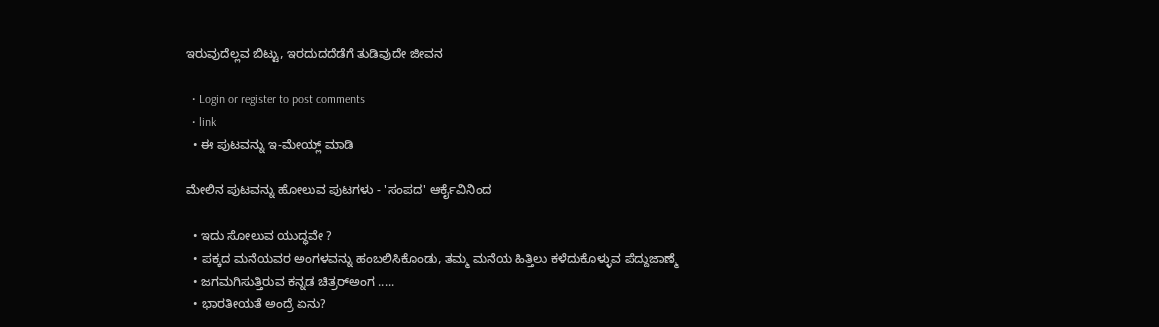ಇರುವುದೆಲ್ಲವ ಬಿಟ್ಟು, ಇರದುದದೆಡೆಗೆ ತುಡಿವುದೇ ಜೀವನ

  • Login or register to post comments
  • link
  • ಈ ಪುಟವನ್ನು ಇ-ಮೇಯ್ಲ್ ಮಾಡಿ

ಮೇಲಿನ ಪುಟವನ್ನು ಹೋಲುವ ಪುಟಗಳು - 'ಸಂಪದ' ಆರ್ಕೈವಿನಿಂದ

  • ಇದು ಸೋಲುವ ಯುದ್ಧವೇ ?
  • ಪಕ್ಕದ ಮನೆಯವರ ಅಂಗಳವನ್ನು ಹಂಬಲಿಸಿಕೊಂಡು, ತಮ್ಮ ಮನೆಯ ಹಿತ್ತಿಲು ಕಳೆದುಕೊಳ್ಳುವ ಪೆದ್ದುಜಾಣ್ಮೆ
  • ಜಗಮಗಿಸುತ್ತಿರುವ ಕನ್ನಡ ಚಿತ್ರರ್‍ಅಂಗ .....
  • ಭಾರತೀಯತೆ ಅಂದ್ರೆ ಏನು?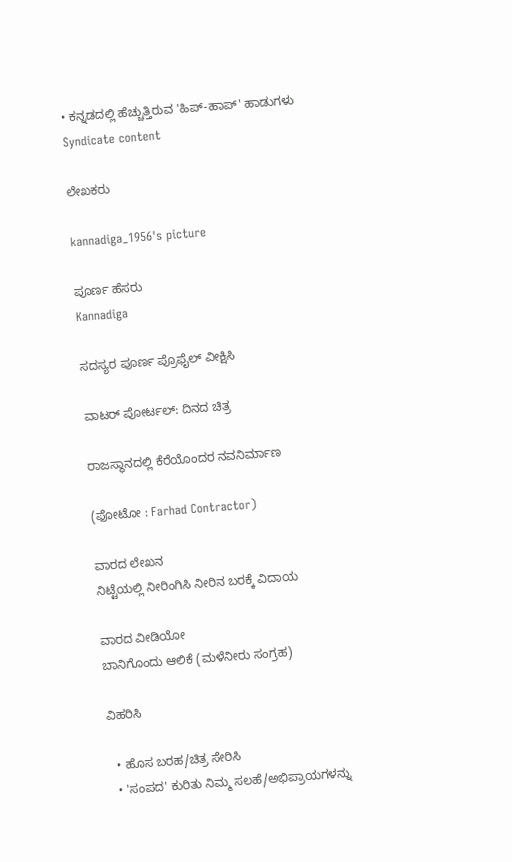• ಕನ್ನಡದಲ್ಲಿ ಹೆಚ್ಚುತ್ತಿರುವ 'ಹಿಪ್-ಹಾಪ್' ಹಾಡುಗಳು
Syndicate content

ಲೇಖಕರು

kannadiga_1956's picture

ಪೂರ್ಣ ಹೆಸರು
Kannadiga

ಸದಸ್ಯರ ಪೂರ್ಣ ಪ್ರೊಫೈಲ್ ವೀಕ್ಷಿಸಿ

ವಾಟರ್ ಪೋರ್ಟಲ್: ದಿನದ ಚಿತ್ರ

ರಾಜಸ್ಥಾನದಲ್ಲಿ ಕೆರೆಯೊಂದರ ನವನಿರ್ಮಾಣ

(ಫೋಟೋ : Farhad Contractor)

ವಾರದ ಲೇಖನ
ನಿಟ್ಟೆಯಲ್ಲಿ ನೀರಿಂಗಿಸಿ ನೀರಿನ ಬರಕ್ಕೆ ವಿದಾಯ

ವಾರದ ವೀಡಿಯೋ
ಬಾನಿಗೊಂದು ಆಲಿಕೆ (ಮಳೆನೀರು ಸಂಗ್ರಹ)

ವಿಹರಿಸಿ

  • ಹೊಸ ಬರಹ/ಚಿತ್ರ ಸೇರಿಸಿ
  • 'ಸಂಪದ' ಕುರಿತು ನಿಮ್ಮ ಸಲಹೆ/ಅಭಿಪ್ರಾಯಗಳನ್ನು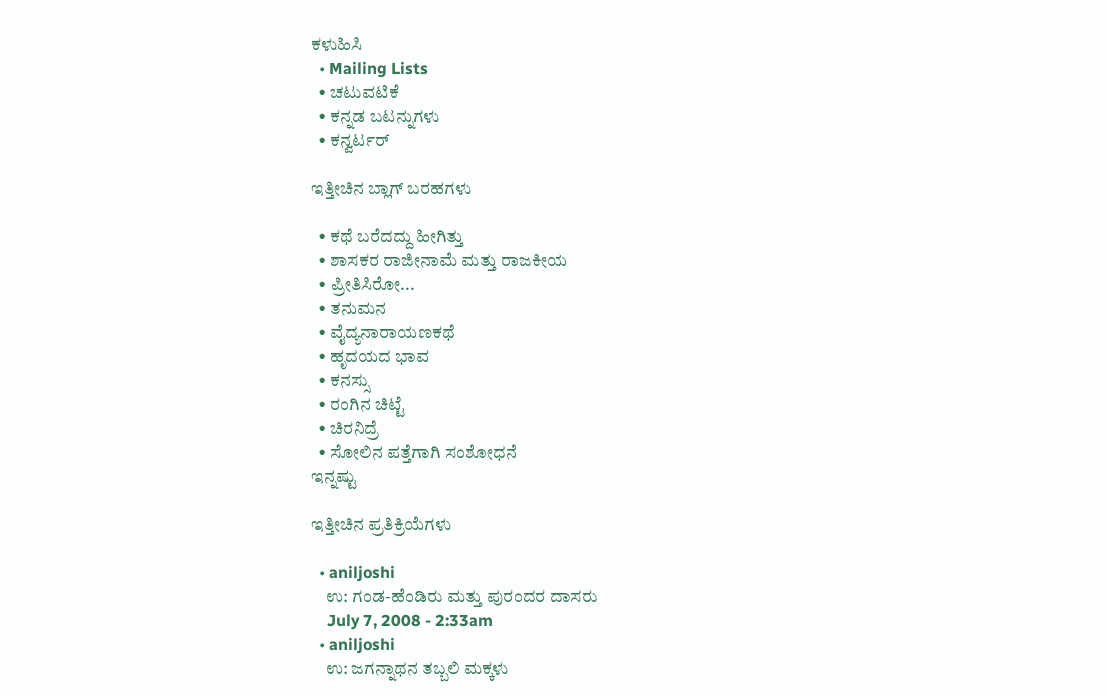ಕಳುಹಿಸಿ
  • Mailing Lists
  • ಚಟುವಟಿಕೆ
  • ಕನ್ನಡ ಬಟನ್ನುಗಳು
  • ಕನ್ವರ್ಟರ್

ಇತ್ತೀಚಿನ ಬ್ಲಾಗ್ ಬರಹಗಳು

  • ಕಥೆ ಬರೆದದ್ದು ಹೀಗಿತ್ತು
  • ಶಾಸಕರ ರಾಜೀನಾಮೆ ಮತ್ತು ರಾಜಕೀಯ
  • ಪ್ರೀತಿಸಿರೋ...
  • ತನುಮನ
  • ವೈದ್ಯನಾರಾಯಣಕಥೆ
  • ಹೃದಯದ ಭಾವ
  • ಕನಸ್ಸು
  • ರಂಗಿನ ಚಿಟ್ಟೆ
  • ಚಿರನಿದ್ರೆ
  • ಸೋಲಿನ ಪತ್ತೆಗಾಗಿ ಸಂಶೋಧನೆ
ಇನ್ನಷ್ಟು

ಇತ್ತೀಚಿನ ಪ್ರತಿಕ್ರಿಯೆಗಳು

  • aniljoshi
    ಉ: ಗಂಡ-ಹೆಂಡಿರು ಮತ್ತು ಪುರಂದರ ದಾಸರು
    July 7, 2008 - 2:33am
  • aniljoshi
    ಉ: ಜಗನ್ನಾಥನ ತಬ್ಬಲಿ ಮಕ್ಕಳು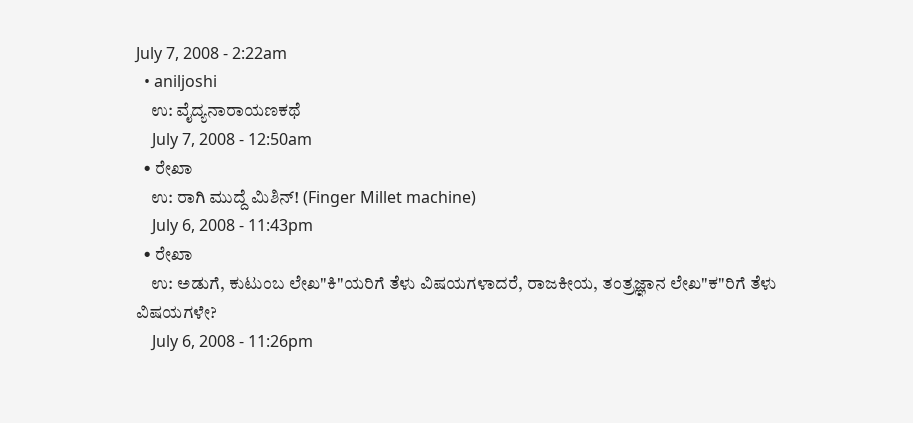July 7, 2008 - 2:22am
  • aniljoshi
    ಉ: ವೈದ್ಯನಾರಾಯಣಕಥೆ
    July 7, 2008 - 12:50am
  • ರೇಖಾ
    ಉ: ರಾಗಿ ಮುದ್ದೆ ಮಿಶಿನ್! (Finger Millet machine)
    July 6, 2008 - 11:43pm
  • ರೇಖಾ
    ಉ: ಅಡುಗೆ, ಕುಟುಂಬ ಲೇಖ"ಕಿ"ಯರಿಗೆ ತೆಳು ವಿಷಯಗಳಾದರೆ, ರಾಜಕೀಯ, ತಂತ್ರಜ್ಞಾನ ಲೇಖ"ಕ"ರಿಗೆ ತೆಳು ವಿಷಯಗಳೇ?
    July 6, 2008 - 11:26pm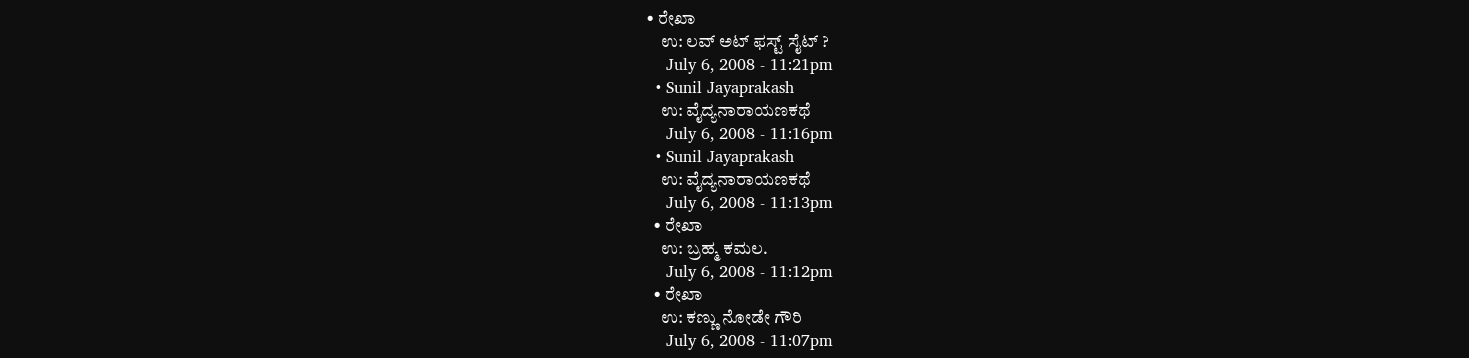• ರೇಖಾ
    ಉ: ಲವ್ ಅಟ್ ಫಸ್ಟ್ ಸೈಟ್ ?
    July 6, 2008 - 11:21pm
  • Sunil Jayaprakash
    ಉ: ವೈದ್ಯನಾರಾಯಣಕಥೆ
    July 6, 2008 - 11:16pm
  • Sunil Jayaprakash
    ಉ: ವೈದ್ಯನಾರಾಯಣಕಥೆ
    July 6, 2008 - 11:13pm
  • ರೇಖಾ
    ಉ: ಬ್ರಹ್ಮ ಕಮಲ.
    July 6, 2008 - 11:12pm
  • ರೇಖಾ
    ಉ: ಕಣ್ಣು ನೋಡೇ ಗೌರಿ
    July 6, 2008 - 11:07pm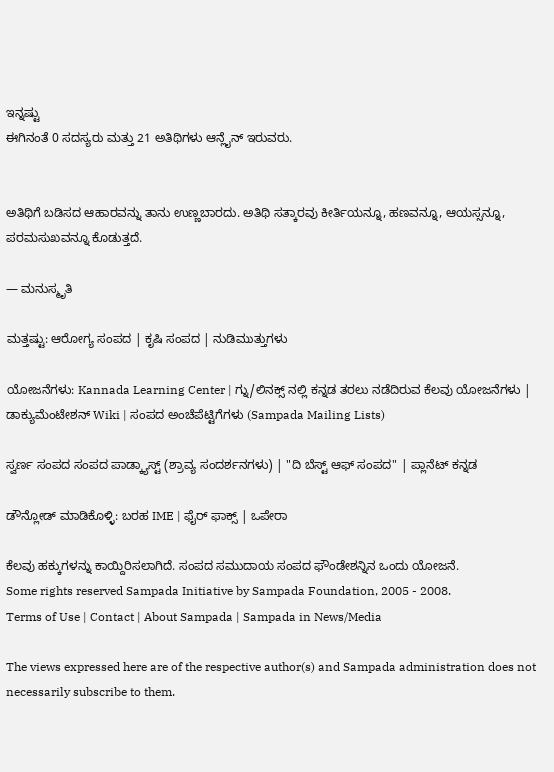ಇನ್ನಷ್ಟು
ಈಗಿನಂತೆ 0 ಸದಸ್ಯರು ಮತ್ತು 21 ಅತಿಥಿಗಳು ಆನ್ಲೈನ್ ಇರುವರು.


ಅತಿಥಿಗೆ ಬಡಿಸದ ಆಹಾರವನ್ನು ತಾನು ಉಣ್ಣಬಾರದು. ಅತಿಥಿ ಸತ್ಕಾರವು ಕೀರ್ತಿಯನ್ನೂ, ಹಣವನ್ನೂ, ಆಯಸ್ಸನ್ನೂ, ಪರಮಸುಖವನ್ನೂ ಕೊಡುತ್ತದೆ.

— ಮನುಸ್ಮೃತಿ

ಮತ್ತಷ್ಟು: ಆರೋಗ್ಯ ಸಂಪದ | ಕೃಷಿ ಸಂಪದ | ನುಡಿಮುತ್ತುಗಳು

ಯೋಜನೆಗಳು: Kannada Learning Center | ಗ್ನು/ಲಿನಕ್ಸ್ ನಲ್ಲಿ ಕನ್ನಡ ತರಲು ನಡೆದಿರುವ ಕೆಲವು ಯೋಜನೆಗಳು | ಡಾಕ್ಯುಮೆಂಟೇಶನ್ Wiki | ಸಂಪದ ಅಂಚೆಪೆಟ್ಟಿಗೆಗಳು (Sampada Mailing Lists)

ಸ್ವರ್ಣ ಸಂಪದ ಸಂಪದ ಪಾಡ್ಕ್ಯಾಸ್ಟ್ (ಶ್ರಾವ್ಯ ಸಂದರ್ಶನಗಳು) | "ದಿ ಬೆಸ್ಟ್ ಆಫ್ ಸಂಪದ" | ಪ್ಲಾನೆಟ್ ಕನ್ನಡ

ಡೌನ್ಲೋಡ್ ಮಾಡಿಕೊಳ್ಳಿ: ಬರಹ IME | ಫೈರ್ ಫಾಕ್ಸ್ | ಒಪೇರಾ

ಕೆಲವು ಹಕ್ಕುಗಳನ್ನು ಕಾಯ್ದಿರಿಸಲಾಗಿದೆ. ಸಂಪದ ಸಮುದಾಯ ಸಂಪದ ಫೌಂಡೇಶನ್ನಿನ ಒಂದು ಯೋಜನೆ.
Some rights reserved Sampada Initiative by Sampada Foundation, 2005 - 2008.
Terms of Use | Contact | About Sampada | Sampada in News/Media

The views expressed here are of the respective author(s) and Sampada administration does not necessarily subscribe to them.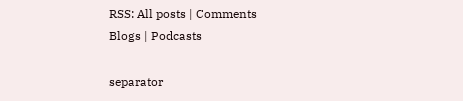RSS: All posts | Comments
Blogs | Podcasts

separator